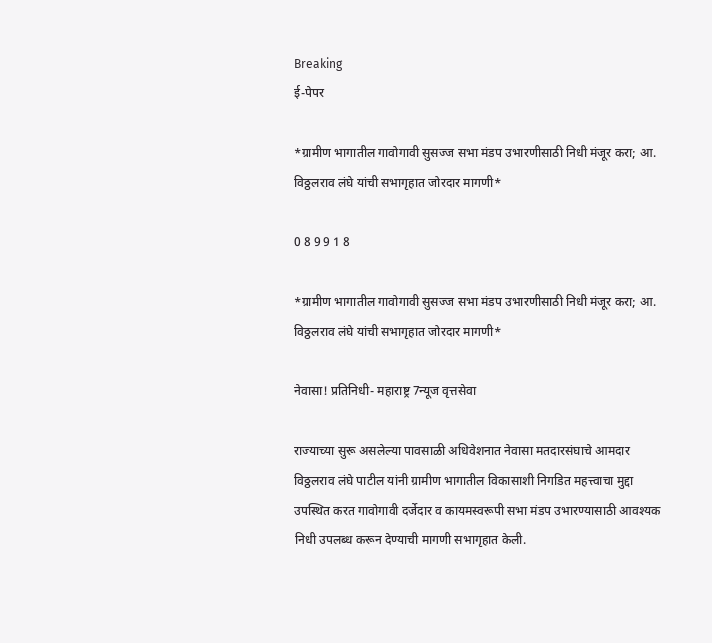Breaking
ई-पेपर

*ग्रामीण भागातील गावोगावी सुसज्ज सभा मंडप उभारणीसाठी निधी मंजूर करा; आ. विठ्ठलराव लंघे यांची सभागृहात जोरदार मागणी*

0 8 9 9 1 8

*ग्रामीण भागातील गावोगावी सुसज्ज सभा मंडप उभारणीसाठी निधी मंजूर करा; आ. विठ्ठलराव लंघे यांची सभागृहात जोरदार मागणी*

नेवासा! प्रतिनिधी- महाराष्ट्र 7न्यूज वृत्तसेवा

राज्याच्या सुरू असलेल्या पावसाळी अधिवेशनात नेवासा मतदारसंघाचे आमदार विठ्ठलराव लंघे पाटील यांनी ग्रामीण भागातील विकासाशी निगडित महत्त्वाचा मुद्दा उपस्थित करत गावोगावी दर्जेदार व कायमस्वरूपी सभा मंडप उभारण्यासाठी आवश्यक निधी उपलब्ध करून देण्याची मागणी सभागृहात केली.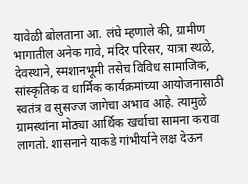यावेळी बोलताना आ. लंघे म्हणाले की, ग्रामीण भागातील अनेक गावे, मंदिर परिसर, यात्रा स्थळे, देवस्थाने, स्मशानभूमी तसेच विविध सामाजिक, सांस्कृतिक व धार्मिक कार्यक्रमांच्या आयोजनासाठी स्वतंत्र व सुसज्ज जागेचा अभाव आहे. त्यामुळे ग्रामस्थांना मोठ्या आर्थिक खर्चाचा सामना करावा लागतो. शासनाने याकडे गांभीर्याने लक्ष देऊन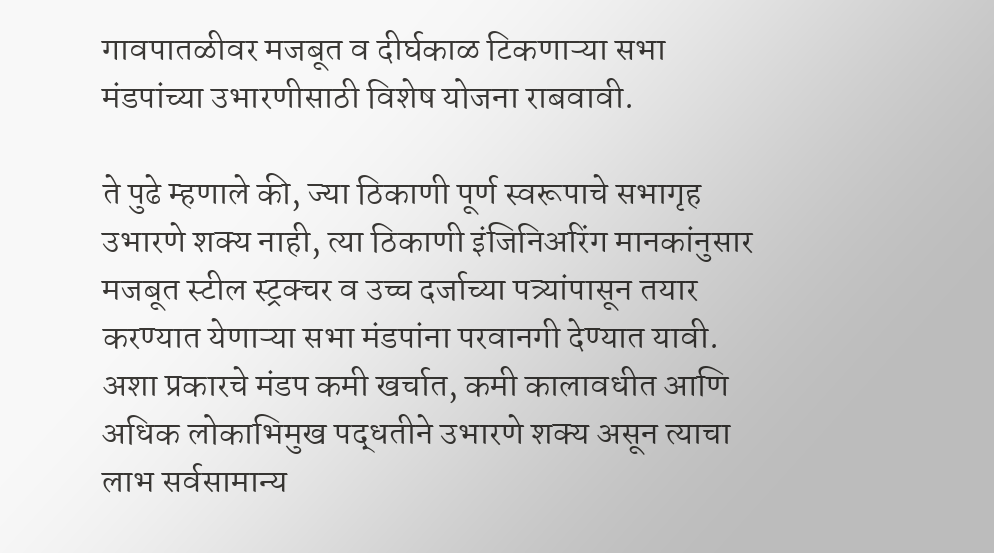गावपातळीवर मजबूत व दीर्घकाळ टिकणाऱ्या सभा मंडपांच्या उभारणीसाठी विशेष योजना राबवावी.

ते पुढे म्हणाले की, ज्या ठिकाणी पूर्ण स्वरूपाचे सभागृह उभारणे शक्य नाही, त्या ठिकाणी इंजिनिअरिंग मानकांनुसार मजबूत स्टील स्ट्रक्चर व उच्च दर्जाच्या पत्र्यांपासून तयार करण्यात येणाऱ्या सभा मंडपांना परवानगी देण्यात यावी. अशा प्रकारचे मंडप कमी खर्चात, कमी कालावधीत आणि अधिक लोकाभिमुख पद्धतीने उभारणे शक्य असून त्याचा लाभ सर्वसामान्य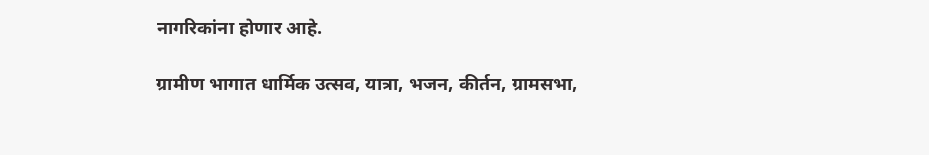नागरिकांना होणार आहे.

ग्रामीण भागात धार्मिक उत्सव, यात्रा, भजन, कीर्तन, ग्रामसभा,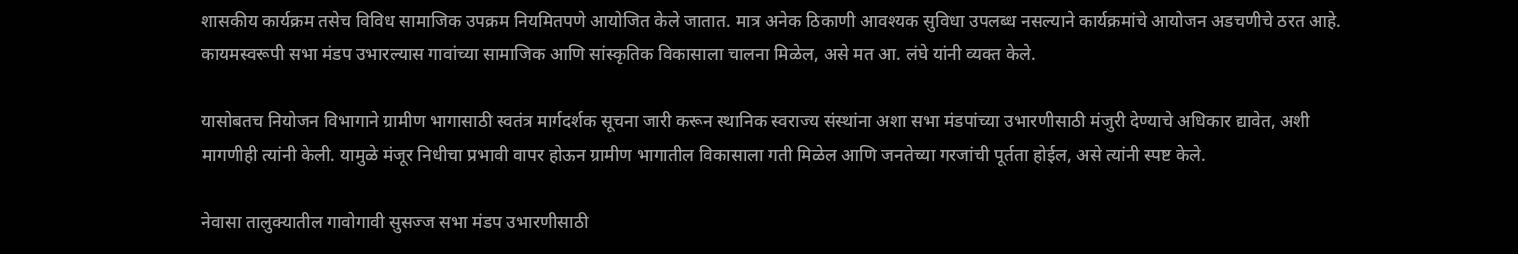शासकीय कार्यक्रम तसेच विविध सामाजिक उपक्रम नियमितपणे आयोजित केले जातात. मात्र अनेक ठिकाणी आवश्यक सुविधा उपलब्ध नसल्याने कार्यक्रमांचे आयोजन अडचणीचे ठरत आहे. कायमस्वरूपी सभा मंडप उभारल्यास गावांच्या सामाजिक आणि सांस्कृतिक विकासाला चालना मिळेल, असे मत आ. लंघे यांनी व्यक्त केले.

यासोबतच नियोजन विभागाने ग्रामीण भागासाठी स्वतंत्र मार्गदर्शक सूचना जारी करून स्थानिक स्वराज्य संस्थांना अशा सभा मंडपांच्या उभारणीसाठी मंजुरी देण्याचे अधिकार द्यावेत, अशी मागणीही त्यांनी केली. यामुळे मंजूर निधीचा प्रभावी वापर होऊन ग्रामीण भागातील विकासाला गती मिळेल आणि जनतेच्या गरजांची पूर्तता होईल, असे त्यांनी स्पष्ट केले.

नेवासा तालुक्यातील गावोगावी सुसज्ज सभा मंडप उभारणीसाठी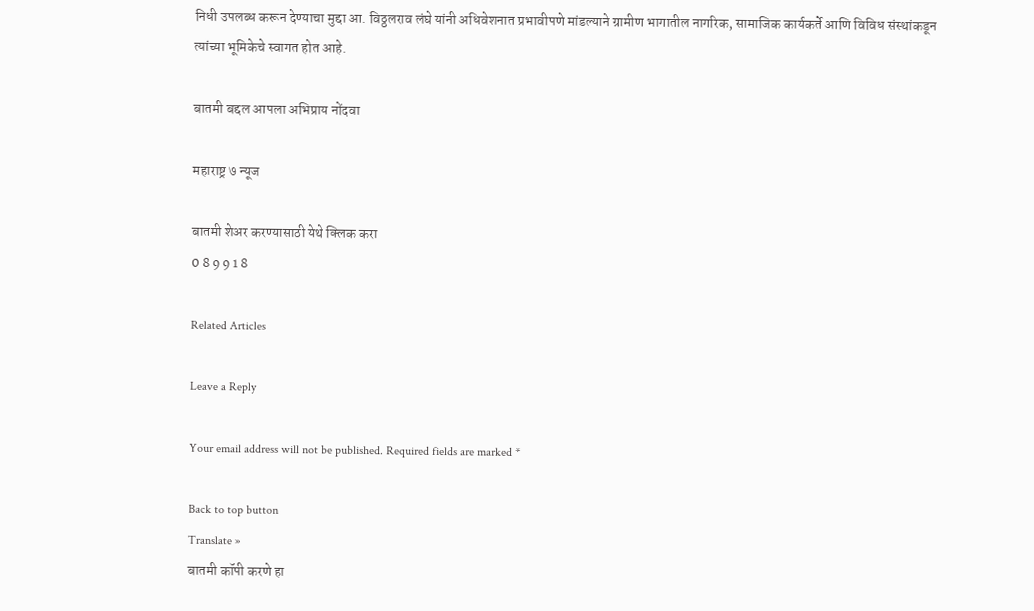निधी उपलब्ध करून देण्याचा मुद्दा आ. विठ्ठलराव लंघे यांनी अधिवेशनात प्रभावीपणे मांडल्याने ग्रामीण भागातील नागरिक, सामाजिक कार्यकर्ते आणि विविध संस्थांकडून त्यांच्या भूमिकेचे स्वागत होत आहे.

बातमी बद्दल आपला अभिप्राय नोंदवा

महाराष्ट्र ७ न्यूज

बातमी शेअर करण्यासाठी येथे क्लिक करा
0 8 9 9 1 8

Related Articles

Leave a Reply

Your email address will not be published. Required fields are marked *

Back to top button
Translate »
बातमी कॉपी करणे हा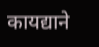कायद्याने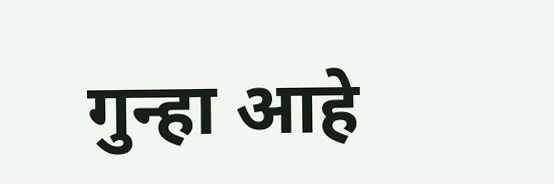गुन्हा आहे